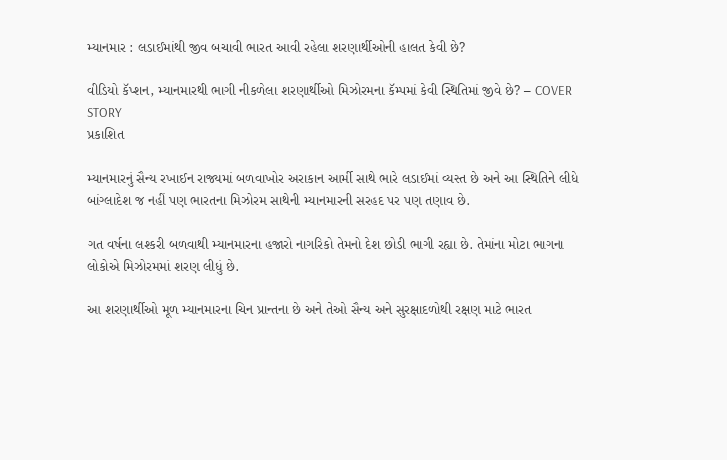મ્યાનમાર : લડાઈમાંથી જીવ બચાવી ભારત આવી રહેલા શરણાર્થીઓની હાલત કેવી છે?

વીડિયો કૅપ્શન, મ્યાનમારથી ભાગી નીકળેલા શરણાર્થીઓ મિઝોરમના કૅમ્પમાં કેવી સ્થિતિમાં જીવે છે? – COVER STORY
પ્રકાશિત

મ્યાનમારનું સૈન્ય રખાઈન રાજ્યમાં બળવાખોર અરાકાન આર્મી સાથે ભારે લડાઈમાં વ્યસ્ત છે અને આ સ્થિતિને લીધે બાંગ્લાદેશ જ નહીં પણ ભારતના મિઝોરમ સાથેની મ્યાનમારની સરહદ પર પણ તણાવ છે.

ગત વર્ષના લશ્કરી બળવાથી મ્યાનમારના હજારો નાગરિકો તેમનો દેશ છોડી ભાગી રહ્યા છે. તેમાંના મોટા ભાગના લોકોએ મિઝોરમમાં શરણ લીધું છે.

આ શરણાર્થીઓ મૂળ મ્યાનમારના ચિન પ્રાન્તના છે અને તેઓ સૈન્ય અને સુરક્ષાદળોથી રક્ષણ માટે ભારત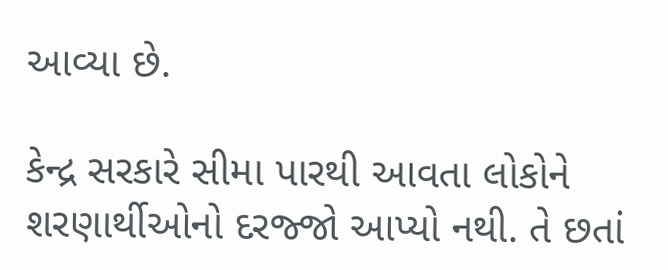આવ્યા છે.

કેન્દ્ર સરકારે સીમા પારથી આવતા લોકોને શરણાર્થીઓનો દરજ્જો આપ્યો નથી. તે છતાં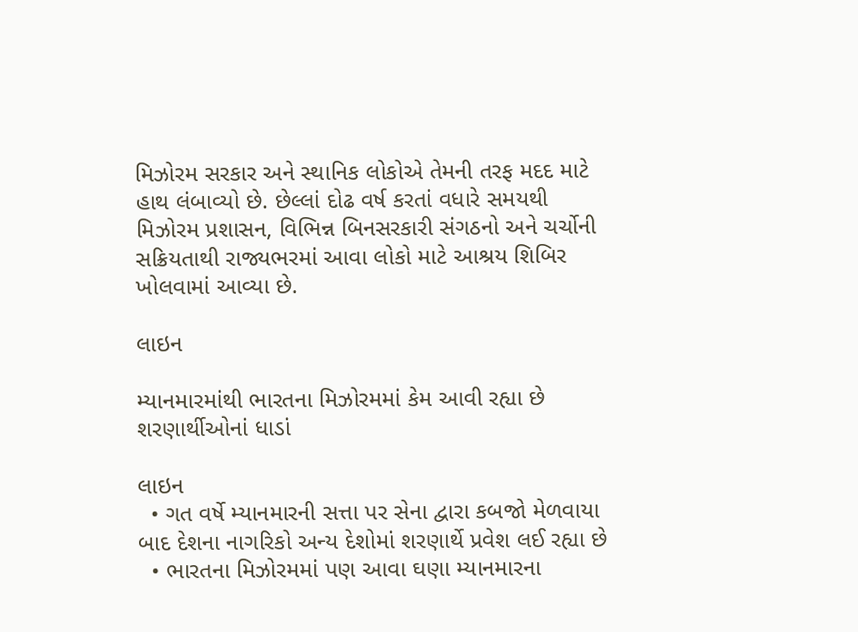મિઝોરમ સરકાર અને સ્થાનિક લોકોએ તેમની તરફ મદદ માટે હાથ લંબાવ્યો છે. છેલ્લાં દોઢ વર્ષ કરતાં વધારે સમયથી મિઝોરમ પ્રશાસન, વિભિન્ન બિનસરકારી સંગઠનો અને ચર્ચોની સક્રિયતાથી રાજ્યભરમાં આવા લોકો માટે આશ્રય શિબિર ખોલવામાં આવ્યા છે.

લાઇન

મ્યાનમારમાંથી ભારતના મિઝોરમમાં કેમ આવી રહ્યા છે શરણાર્થીઓનાં ધાડાં

લાઇન
  • ગત વર્ષે મ્યાનમારની સત્તા પર સેના દ્વારા કબજો મેળવાયા બાદ દેશના નાગરિકો અન્ય દેશોમાં શરણાર્થે પ્રવેશ લઈ રહ્યા છે
  • ભારતના મિઝોરમમાં પણ આવા ઘણા મ્યાનમારના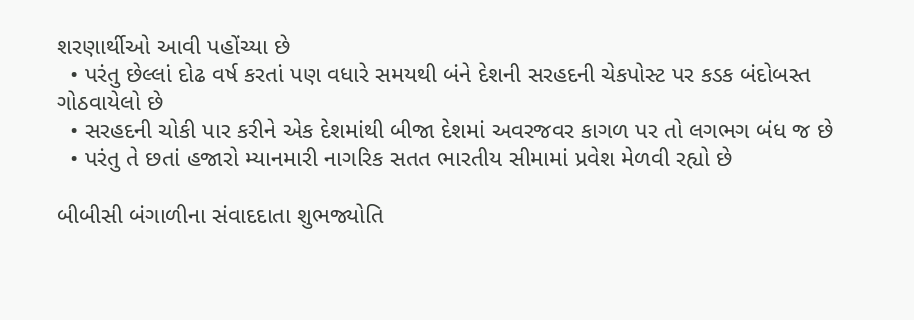શરણાર્થીઓ આવી પહોંચ્યા છે
  • પરંતુ છેલ્લાં દોઢ વર્ષ કરતાં પણ વધારે સમયથી બંને દેશની સરહદની ચેકપોસ્ટ પર કડક બંદોબસ્ત ગોઠવાયેલો છે
  • સરહદની ચોકી પાર કરીને એક દેશમાંથી બીજા દેશમાં અવરજવર કાગળ પર તો લગભગ બંધ જ છે
  • પરંતુ તે છતાં હજારો મ્યાનમારી નાગરિક સતત ભારતીય સીમામાં પ્રવેશ મેળવી રહ્યો છે

બીબીસી બંગાળીના સંવાદદાતા શુભજ્યોતિ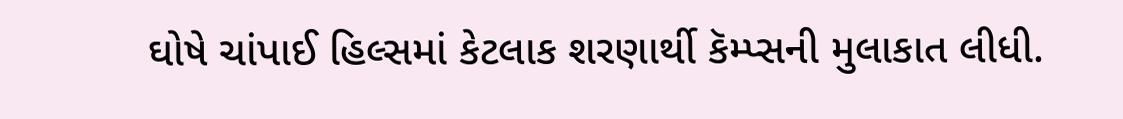ઘોષે ચાંપાઈ હિલ્સમાં કેટલાક શરણાર્થી કૅમ્પ્સની મુલાકાત લીધી.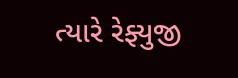ત્યારે રેફ્યુજી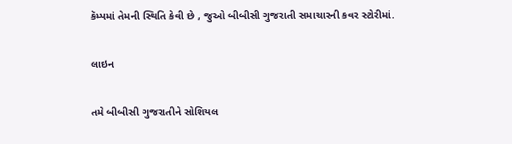કૅમ્પમાં તેમની સ્થિતિ કેવી છે , જુઓ બીબીસી ગુજરાતી સમાચારની કવર સ્ટોરીમાં.

લાઇન

તમે બીબીસી ગુજરાતીને સોશિયલ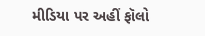મીડિયા પર અહીં ફૉલો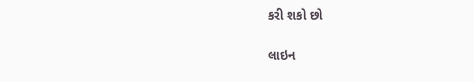કરી શકો છો

લાઇન